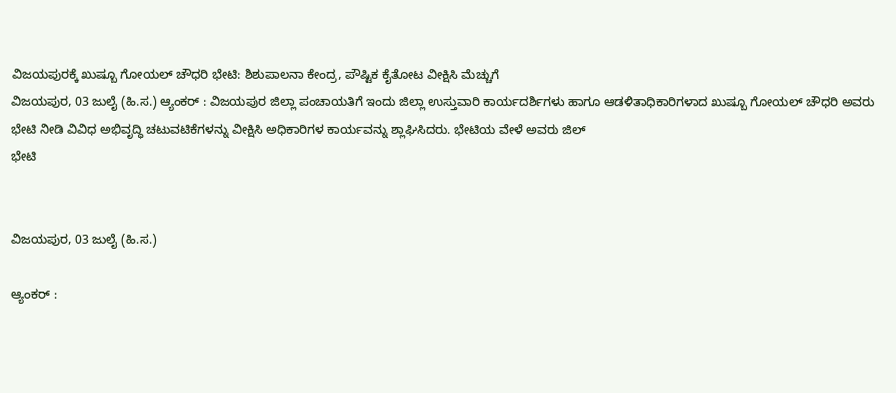ವಿಜಯಪುರಕ್ಕೆ ಖುಷ್ಬೂ ಗೋಯಲ್ ಚೌಧರಿ ಭೇಟಿ: ಶಿಶುಪಾಲನಾ ಕೇಂದ್ರ, ಪೌಷ್ಟಿಕ ಕೈತೋಟ ವೀಕ್ಷಿಸಿ ಮೆಚ್ಚುಗೆ
ವಿಜಯಪುರ, 03 ಜುಲೈ (ಹಿ.ಸ.) ಆ್ಯಂಕರ್ : ವಿಜಯಪುರ ಜಿಲ್ಲಾ ಪಂಚಾಯತಿಗೆ ಇಂದು ಜಿಲ್ಲಾ ಉಸ್ತುವಾರಿ ಕಾರ್ಯದರ್ಶಿಗಳು ಹಾಗೂ ಆಡಳಿತಾಧಿಕಾರಿಗಳಾದ ಖುಷ್ಬೂ ಗೋಯಲ್ ಚೌಧರಿ ಅವರು ಭೇಟಿ ನೀಡಿ ವಿವಿಧ ಅಭಿವೃದ್ಧಿ ಚಟುವಟಿಕೆಗಳನ್ನು ವೀಕ್ಷಿಸಿ ಅಧಿಕಾರಿಗಳ ಕಾರ್ಯವನ್ನು ಶ್ಲಾಘಿಸಿದರು. ಭೇಟಿಯ ವೇಳೆ ಅವರು ಜಿಲ್
ಭೇಟಿ


ವಿಜಯಪುರ, 03 ಜುಲೈ (ಹಿ.ಸ.)

ಆ್ಯಂಕರ್ :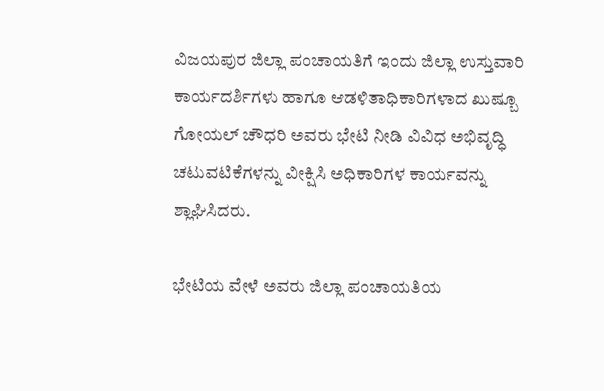ವಿಜಯಪುರ ಜಿಲ್ಲಾ ಪಂಚಾಯತಿಗೆ ಇಂದು ಜಿಲ್ಲಾ ಉಸ್ತುವಾರಿ ಕಾರ್ಯದರ್ಶಿಗಳು ಹಾಗೂ ಆಡಳಿತಾಧಿಕಾರಿಗಳಾದ ಖುಷ್ಬೂ ಗೋಯಲ್ ಚೌಧರಿ ಅವರು ಭೇಟಿ ನೀಡಿ ವಿವಿಧ ಅಭಿವೃದ್ಧಿ ಚಟುವಟಿಕೆಗಳನ್ನು ವೀಕ್ಷಿಸಿ ಅಧಿಕಾರಿಗಳ ಕಾರ್ಯವನ್ನು ಶ್ಲಾಘಿಸಿದರು.

ಭೇಟಿಯ ವೇಳೆ ಅವರು ಜಿಲ್ಲಾ ಪಂಚಾಯತಿಯ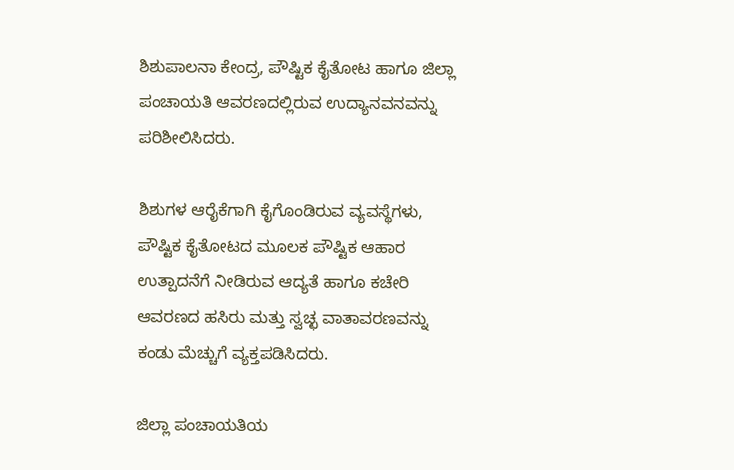ಶಿಶುಪಾಲನಾ ಕೇಂದ್ರ, ಪೌಷ್ಟಿಕ ಕೈತೋಟ ಹಾಗೂ ಜಿಲ್ಲಾ ಪಂಚಾಯತಿ ಆವರಣದಲ್ಲಿರುವ ಉದ್ಯಾನವನವನ್ನು ಪರಿಶೀಲಿಸಿದರು.

ಶಿಶುಗಳ ಆರೈಕೆಗಾಗಿ ಕೈಗೊಂಡಿರುವ ವ್ಯವಸ್ಥೆಗಳು, ಪೌಷ್ಟಿಕ ಕೈತೋಟದ ಮೂಲಕ ಪೌಷ್ಟಿಕ ಆಹಾರ ಉತ್ಪಾದನೆಗೆ ನೀಡಿರುವ ಆದ್ಯತೆ ಹಾಗೂ ಕಚೇರಿ ಆವರಣದ ಹಸಿರು ಮತ್ತು ಸ್ವಚ್ಛ ವಾತಾವರಣವನ್ನು ಕಂಡು ಮೆಚ್ಚುಗೆ ವ್ಯಕ್ತಪಡಿಸಿದರು.

ಜಿಲ್ಲಾ ಪಂಚಾಯತಿಯ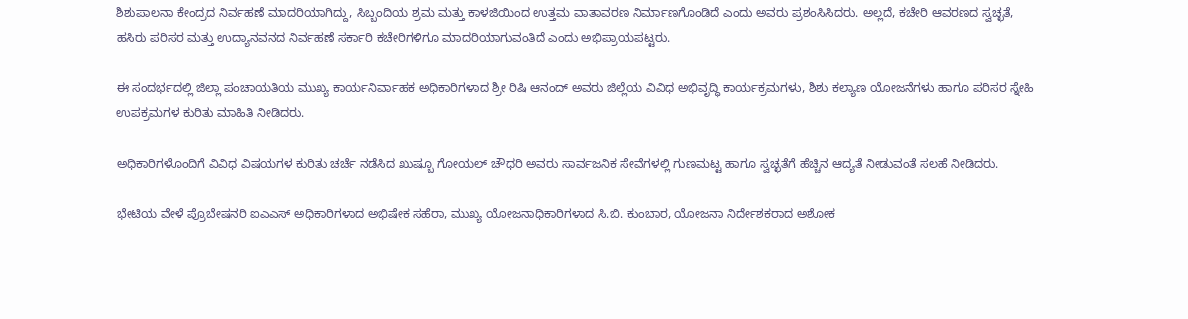ಶಿಶುಪಾಲನಾ ಕೇಂದ್ರದ ನಿರ್ವಹಣೆ ಮಾದರಿಯಾಗಿದ್ದು, ಸಿಬ್ಬಂದಿಯ ಶ್ರಮ ಮತ್ತು ಕಾಳಜಿಯಿಂದ ಉತ್ತಮ ವಾತಾವರಣ ನಿರ್ಮಾಣಗೊಂಡಿದೆ ಎಂದು ಅವರು ಪ್ರಶಂಸಿಸಿದರು. ಅಲ್ಲದೆ, ಕಚೇರಿ ಆವರಣದ ಸ್ವಚ್ಛತೆ, ಹಸಿರು ಪರಿಸರ ಮತ್ತು ಉದ್ಯಾನವನದ ನಿರ್ವಹಣೆ ಸರ್ಕಾರಿ ಕಚೇರಿಗಳಿಗೂ ಮಾದರಿಯಾಗುವಂತಿದೆ ಎಂದು ಅಭಿಪ್ರಾಯಪಟ್ಟರು.

ಈ ಸಂದರ್ಭದಲ್ಲಿ ಜಿಲ್ಲಾ ಪಂಚಾಯತಿಯ ಮುಖ್ಯ ಕಾರ್ಯನಿರ್ವಾಹಕ ಅಧಿಕಾರಿಗಳಾದ ಶ್ರೀ ರಿಷಿ ಆನಂದ್ ಅವರು ಜಿಲ್ಲೆಯ ವಿವಿಧ ಅಭಿವೃದ್ಧಿ ಕಾರ್ಯಕ್ರಮಗಳು, ಶಿಶು ಕಲ್ಯಾಣ ಯೋಜನೆಗಳು ಹಾಗೂ ಪರಿಸರ ಸ್ನೇಹಿ ಉಪಕ್ರಮಗಳ ಕುರಿತು ಮಾಹಿತಿ ನೀಡಿದರು.

ಅಧಿಕಾರಿಗಳೊಂದಿಗೆ ವಿವಿಧ ವಿಷಯಗಳ ಕುರಿತು ಚರ್ಚೆ ನಡೆಸಿದ ಖುಷ್ಬೂ ಗೋಯಲ್ ಚೌಧರಿ ಅವರು ಸಾರ್ವಜನಿಕ ಸೇವೆಗಳಲ್ಲಿ ಗುಣಮಟ್ಟ ಹಾಗೂ ಸ್ವಚ್ಛತೆಗೆ ಹೆಚ್ಚಿನ ಆದ್ಯತೆ ನೀಡುವಂತೆ ಸಲಹೆ ನೀಡಿದರು.

ಭೇಟಿಯ ವೇಳೆ ಪ್ರೊಬೇಷನರಿ ಐಎಎಸ್ ಅಧಿಕಾರಿಗಳಾದ ಅಭಿಷೇಕ ಸಹೆರಾ, ಮುಖ್ಯ ಯೋಜನಾಧಿಕಾರಿಗಳಾದ ಸಿ.ಬಿ. ಕುಂಬಾರ, ಯೋಜನಾ ನಿರ್ದೇಶಕರಾದ ಅಶೋಕ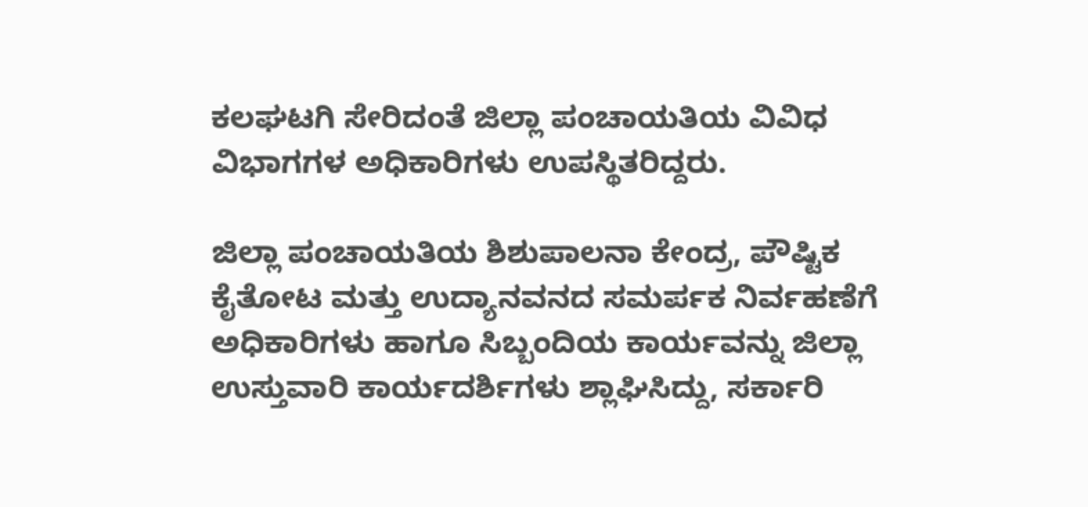ಕಲಘಟಗಿ ಸೇರಿದಂತೆ ಜಿಲ್ಲಾ ಪಂಚಾಯತಿಯ ವಿವಿಧ ವಿಭಾಗಗಳ ಅಧಿಕಾರಿಗಳು ಉಪಸ್ಥಿತರಿದ್ದರು.

ಜಿಲ್ಲಾ ಪಂಚಾಯತಿಯ ಶಿಶುಪಾಲನಾ ಕೇಂದ್ರ, ಪೌಷ್ಟಿಕ ಕೈತೋಟ ಮತ್ತು ಉದ್ಯಾನವನದ ಸಮರ್ಪಕ ನಿರ್ವಹಣೆಗೆ ಅಧಿಕಾರಿಗಳು ಹಾಗೂ ಸಿಬ್ಬಂದಿಯ ಕಾರ್ಯವನ್ನು ಜಿಲ್ಲಾ ಉಸ್ತುವಾರಿ ಕಾರ್ಯದರ್ಶಿಗಳು ಶ್ಲಾಘಿಸಿದ್ದು, ಸರ್ಕಾರಿ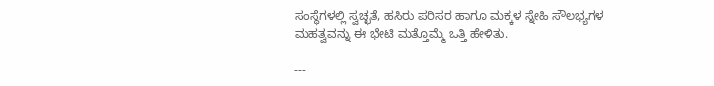ಸಂಸ್ಥೆಗಳಲ್ಲಿ ಸ್ವಚ್ಛತೆ, ಹಸಿರು ಪರಿಸರ ಹಾಗೂ ಮಕ್ಕಳ ಸ್ನೇಹಿ ಸೌಲಭ್ಯಗಳ ಮಹತ್ವವನ್ನು ಈ ಭೇಟಿ ಮತ್ತೊಮ್ಮೆ ಒತ್ತಿ ಹೇಳಿತು.

---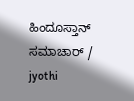ಹಿಂದೂಸ್ತಾನ್ ಸಮಾಚಾರ್ / jyothi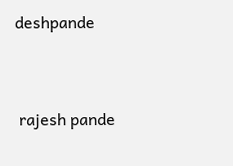deshpande


 rajesh pande